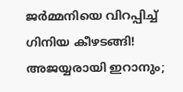ജർമ്മനിയെ വിറപ്പിച്ച് ഗിനിയ കീഴടങ്ങി! അജയ്യരായി ഇറാനും;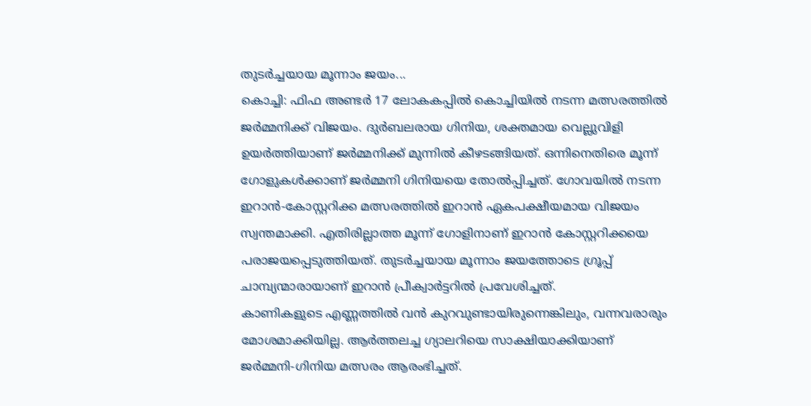തുടർച്ചയായ മൂന്നാം ജയം...
കൊച്ചി: ഫിഫ അണ്ടർ 17 ലോകകപ്പിൽ കൊച്ചിയിൽ നടന്ന മത്സരത്തിൽ ജർമ്മനിക്ക് വിജയം. ദുർബലരായ ഗിനിയ, ശക്തമായ വെല്ലുവിളി ഉയർത്തിയാണ് ജർമ്മനിക്ക് മുന്നിൽ കീഴടങ്ങിയത്. ഒന്നിനെതിരെ മൂന്ന് ഗോളുകൾക്കാണ് ജർമ്മനി ഗിനിയയെ തോൽപ്പിച്ചത്. ഗോവയിൽ നടന്ന ഇറാൻ-കോസ്റ്ററിക്ക മത്സരത്തിൽ ഇറാൻ ഏകപക്ഷീയമായ വിജയം സ്വന്തമാക്കി. എതിരില്ലാത്ത മൂന്ന് ഗോളിനാണ് ഇറാൻ കോസ്റ്ററിക്കയെ പരാജയപ്പെടുത്തിയത്. തുടർച്ചയായ മൂന്നാം ജയത്തോടെ ഗ്രൂപ്പ് ചാമ്പ്യന്മാരായാണ് ഇറാൻ പ്രീക്വാർട്ടറിൽ പ്രവേശിച്ചത്.
കാണികളുടെ എണ്ണത്തിൽ വൻ കുറവുണ്ടായിരുന്നെങ്കിലും, വന്നവരാരും മോശമാക്കിയില്ല. ആർത്തലച്ച ഗ്യാലറിയെ സാക്ഷിയാക്കിയാണ് ജർമ്മനി-ഗിനിയ മത്സരം ആരംഭിച്ചത്.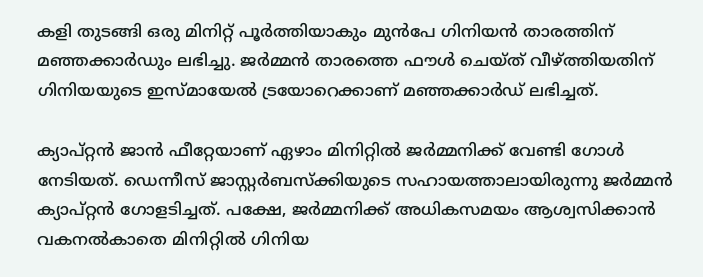കളി തുടങ്ങി ഒരു മിനിറ്റ് പൂർത്തിയാകും മുൻപേ ഗിനിയൻ താരത്തിന് മഞ്ഞക്കാർഡും ലഭിച്ചു. ജർമ്മൻ താരത്തെ ഫൗൾ ചെയ്ത് വീഴ്ത്തിയതിന് ഗിനിയയുടെ ഇസ്മായേൽ ട്രയോറെക്കാണ് മഞ്ഞക്കാർഡ് ലഭിച്ചത്.

ക്യാപ്റ്റൻ ജാൻ ഫീറ്റേയാണ് ഏഴാം മിനിറ്റിൽ ജർമ്മനിക്ക് വേണ്ടി ഗോൾ നേടിയത്. ഡെന്നീസ് ജാസ്റ്റർബസ്ക്കിയുടെ സഹായത്താലായിരുന്നു ജർമ്മൻ ക്യാപ്റ്റൻ ഗോളടിച്ചത്. പക്ഷേ, ജർമ്മനിക്ക് അധികസമയം ആശ്വസിക്കാൻ വകനൽകാതെ മിനിറ്റിൽ ഗിനിയ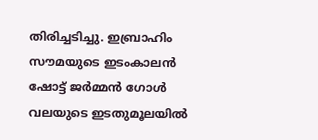തിരിച്ചടിച്ചു. ഇബ്രാഹിം സൗമയുടെ ഇടംകാലൻ ഷോട്ട് ജർമ്മൻ ഗോൾ വലയുടെ ഇടതുമൂലയിൽ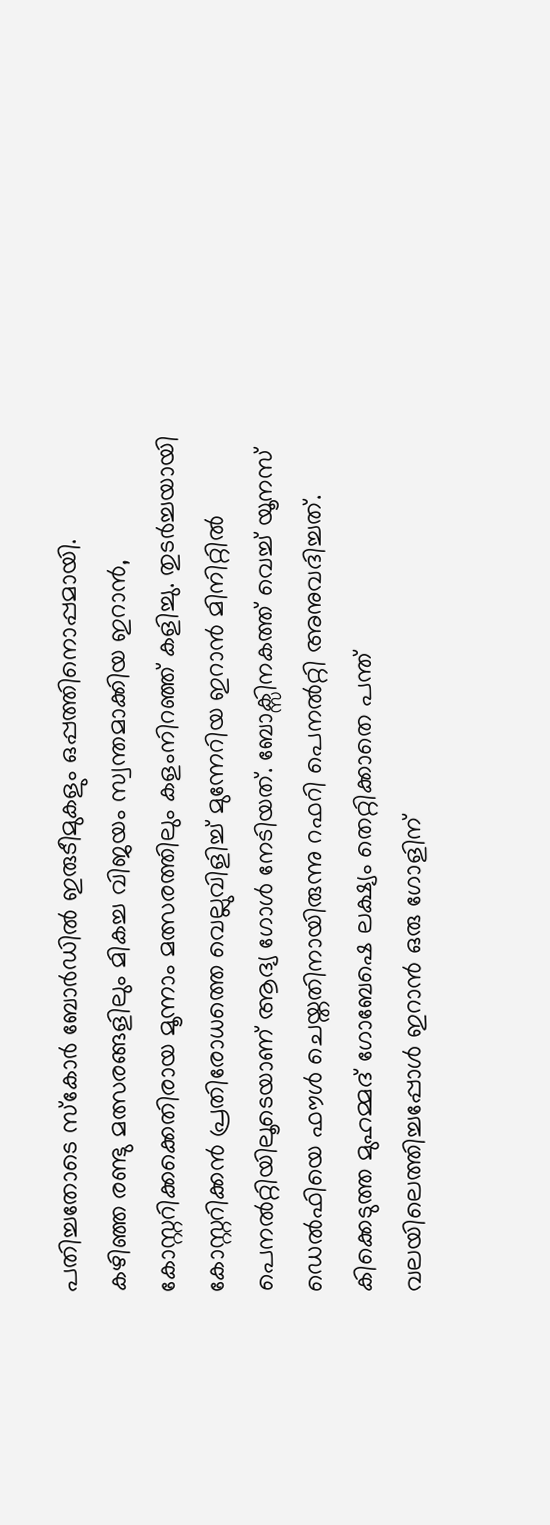പതിച്ചതോടെ സ്കോർ ബോർഡിൽ ഇരുടീമുകളും ഒപ്പത്തിനൊപ്പമായി.
കഴിഞ്ഞ രണ്ടു മത്സരങ്ങളിലും മികച്ച വിജയം സ്വന്തമാക്കിയ ഇറാൻ, കോസ്റ്ററിക്കക്കെതിരായ മൂന്നാം മത്സരത്തിലും കളംനിറഞ്ഞ് കളിച്ചു. തുടർച്ചയായി കോസ്റ്ററിക്കൻ പ്രതിരോധത്തെ വെല്ലുവിളിച്ച് മുന്നേറിയ ഇറാൻ മിനിറ്റിൽ പെനൽറ്റിയിലൂടെയാണ് ആദ്യ ഗോൾ നേടിയത്. ബോക്സിനകത്ത് വെച്ച് യൂനസ് ഡെൽഫിയെ ഫൗൾ ചെയ്തതിനായിരുന്നു റഫറി പെനൽറ്റി അനുവദിച്ചത്. കിക്കെടുത്ത മുഹമ്മദ് ഗോബേഷെ ലക്ഷ്യം തെറ്റിക്കാതെ പന്ത് വലയിലെത്തിച്ചപ്പോൾ ഇറാൻ ഒരു ഗോളിന്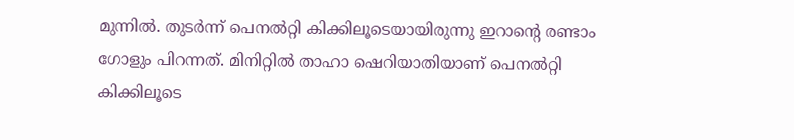മുന്നിൽ. തുടർന്ന് പെനൽറ്റി കിക്കിലൂടെയായിരുന്നു ഇറാന്റെ രണ്ടാം ഗോളും പിറന്നത്. മിനിറ്റിൽ താഹാ ഷെറിയാതിയാണ് പെനൽറ്റി കിക്കിലൂടെ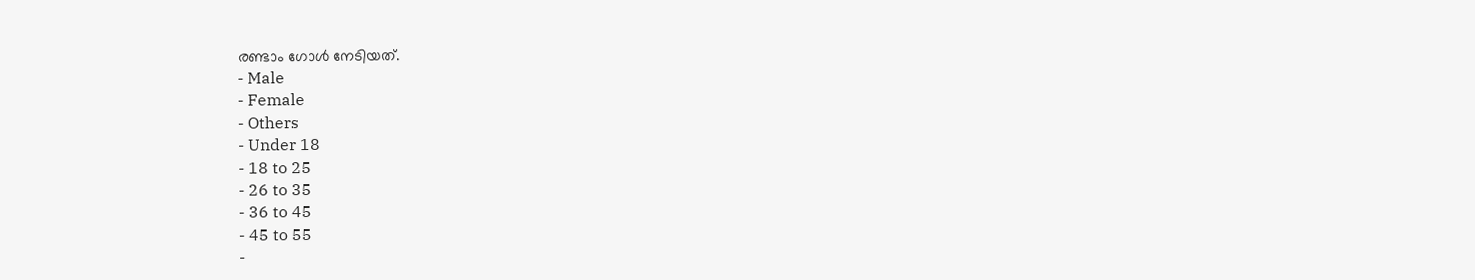രണ്ടാം ഗോൾ നേടിയത്.
- Male
- Female
- Others
- Under 18
- 18 to 25
- 26 to 35
- 36 to 45
- 45 to 55
-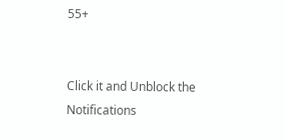55+


Click it and Unblock the Notifications